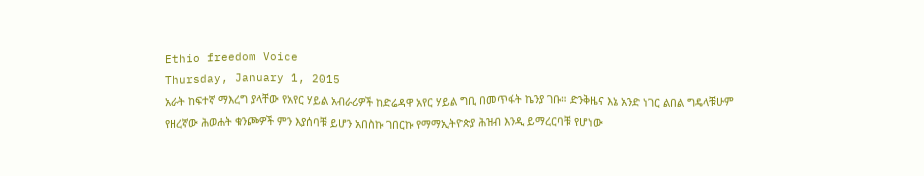Ethio freedom Voice
Thursday, January 1, 2015
አራት ከፍተኛ ማእረግ ያላቸው የአየር ሃይል አብራሪዎች ከድሬዳዋ አየር ሃይል ግቢ በመጥፋት ኬንያ ገቡ። ድንቅዜና እኔ አንድ ነገር ልበል ግዴላቹሁም የዘረኛው ሕወሐት ቁንጮዎች ምን እያሰባቹ ይሆን አበስኩ ገበርኩ የማማኢትዮጵያ ሕዝብ እንዲ ይማረርባቹ የሆነው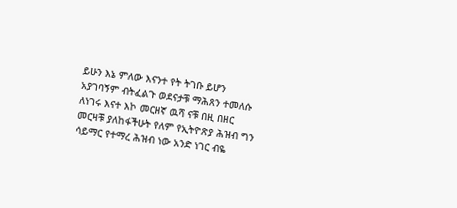ይሁን እኔ ምለው እናንተ የት ትገቡ ይሆን አያገባኝም ብትፈልጉ ወደናታቹ ማሕጸን ተመለሱ ለነገሩ እናተ እኮ መርዘኛ ዉሻ ናቹ በዚ በዘር መርዛቹ ያለከፋችሁት የለም የኢትዮጽያ ሕዝብ ግን ሳይማር የተማረ ሕዝብ ነው አንድ ነገር ብዬ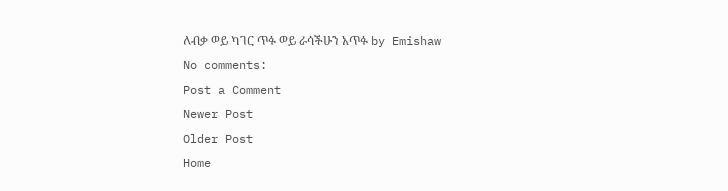ለብቃ ወይ ካገር ጥፉ ወይ ራሳችሁን አጥፉ by Emishaw
No comments:
Post a Comment
Newer Post
Older Post
Home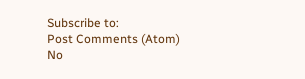Subscribe to:
Post Comments (Atom)
No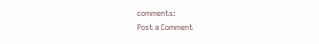comments:
Post a Comment